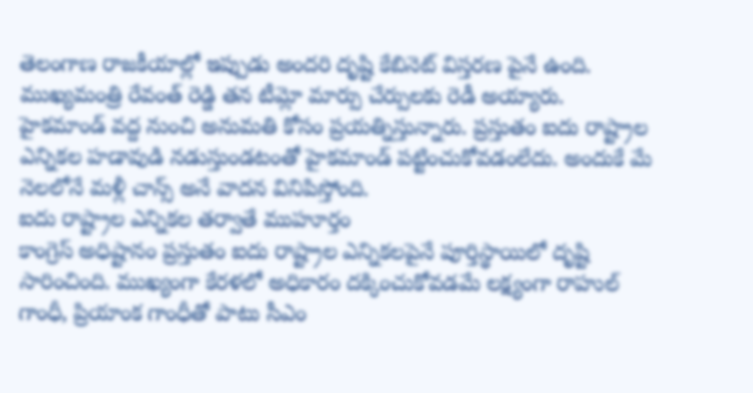తెలంగాణ రాజకీయాల్లో ఇప్పుడు అందరి దృష్టి కేబినెట్ విస్తరణ పైనే ఉంది. ముఖ్యమంత్రి రేవంత్ రెడ్డి తన టీమ్లో మార్పు చేర్పులకు రెడీ అయ్యారు. హైకమాండ్ వద్ద నుంచి అనుమతి కోసం ప్రయత్నిస్తున్నారు. ప్రస్తుతం ఐదు రాష్ట్రాల ఎన్నికల హడావుడి నడుస్తుండటంతో హైకమాండ్ పట్టించుకోవడంలేదు. అందుకే మే నెలలోనే మళ్లీ చాన్స్ అనే వాదన వినిపిస్తోంది.
ఐదు రాష్ట్రాల ఎన్నికల తర్వాతే ముహూర్తం
కాంగ్రెస్ అధిష్టానం ప్రస్తుతం ఐదు రాష్ట్రాల ఎన్నికలపైనే పూర్తిస్థాయిలో దృష్టి సారించింది. ముఖ్యంగా కేరళలో అధికారం దక్కించుకోవడమే లక్ష్యంగా రాహుల్ గాంధీ, ప్రియాంక గాంధీతో పాటు సీఎం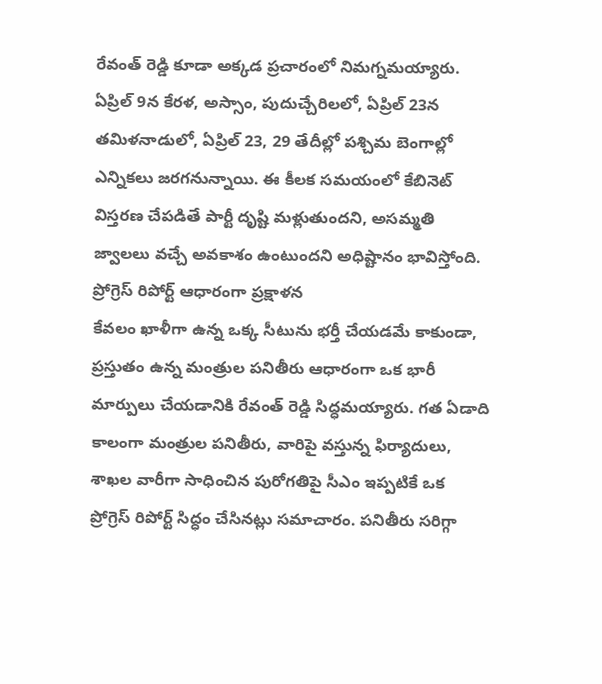రేవంత్ రెడ్డి కూడా అక్కడ ప్రచారంలో నిమగ్నమయ్యారు. ఏప్రిల్ 9న కేరళ, అస్సాం, పుదుచ్చేరిలలో, ఏప్రిల్ 23న తమిళనాడులో, ఏప్రిల్ 23, 29 తేదీల్లో పశ్చిమ బెంగాల్లో ఎన్నికలు జరగనున్నాయి. ఈ కీలక సమయంలో కేబినెట్ విస్తరణ చేపడితే పార్టీ దృష్టి మళ్లుతుందని, అసమ్మతి జ్వాలలు వచ్చే అవకాశం ఉంటుందని అధిష్టానం భావిస్తోంది.
ప్రోగ్రెస్ రిపోర్ట్ ఆధారంగా ప్రక్షాళన
కేవలం ఖాళీగా ఉన్న ఒక్క సీటును భర్తీ చేయడమే కాకుండా, ప్రస్తుతం ఉన్న మంత్రుల పనితీరు ఆధారంగా ఒక భారీ మార్పులు చేయడానికి రేవంత్ రెడ్డి సిద్ధమయ్యారు. గత ఏడాది కాలంగా మంత్రుల పనితీరు, వారిపై వస్తున్న ఫిర్యాదులు, శాఖల వారీగా సాధించిన పురోగతిపై సీఎం ఇప్పటికే ఒక ప్రోగ్రెస్ రిపోర్ట్ సిద్ధం చేసినట్లు సమాచారం. పనితీరు సరిగ్గా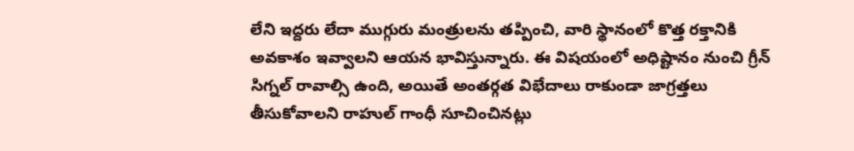లేని ఇద్దరు లేదా ముగ్గురు మంత్రులను తప్పించి, వారి స్థానంలో కొత్త రక్తానికి అవకాశం ఇవ్వాలని ఆయన భావిస్తున్నారు. ఈ విషయంలో అధిష్టానం నుంచి గ్రీన్ సిగ్నల్ రావాల్సి ఉంది, అయితే అంతర్గత విభేదాలు రాకుండా జాగ్రత్తలు తీసుకోవాలని రాహుల్ గాంధీ సూచించినట్లు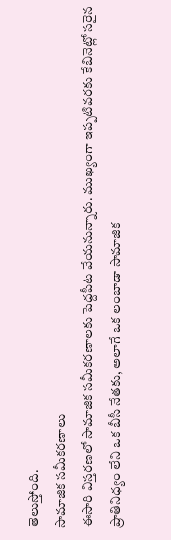తెలుస్తోంది.
సామాజిక సమీకరణాలు
ఈసారి విస్తరణలో సామాజిక సమీకరణాలకు పెద్దపీట వేయనున్నారు. ముఖ్యంగా ఇప్పటివరకు కేబినెట్లో సరైన ప్రాతినిధ్యం లేని ఒక బీసీ నేతకు, అలాగే ఒక లంబాడా సామాజిక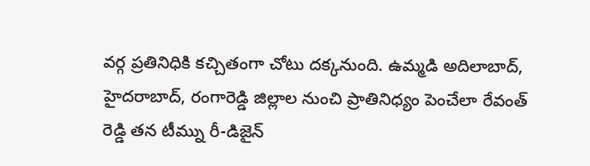వర్గ ప్రతినిధికి కచ్చితంగా చోటు దక్కనుంది. ఉమ్మడి అదిలాబాద్, హైదరాబాద్, రంగారెడ్డి జిల్లాల నుంచి ప్రాతినిధ్యం పెంచేలా రేవంత్ రెడ్డి తన టీమ్ను రీ-డిజైన్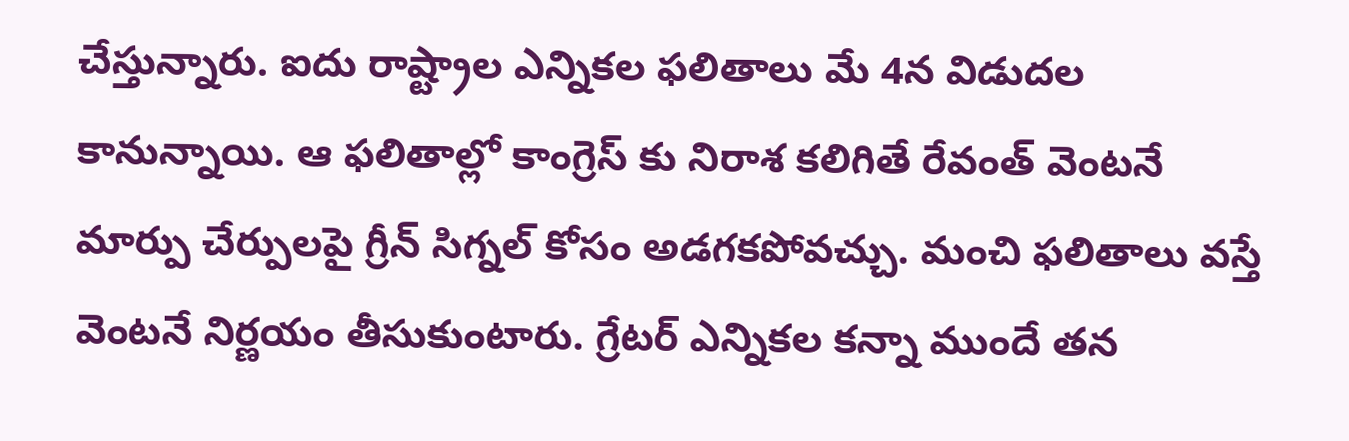చేస్తున్నారు. ఐదు రాష్ట్రాల ఎన్నికల ఫలితాలు మే 4న విడుదల కానున్నాయి. ఆ ఫలితాల్లో కాంగ్రెస్ కు నిరాశ కలిగితే రేవంత్ వెంటనే మార్పు చేర్పులపై గ్రీన్ సిగ్నల్ కోసం అడగకపోవచ్చు. మంచి ఫలితాలు వస్తే వెంటనే నిర్ణయం తీసుకుంటారు. గ్రేటర్ ఎన్నికల కన్నా ముందే తన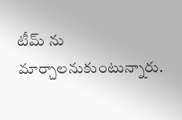టీమ్ ను మార్చాలనుకుంటున్నారు.